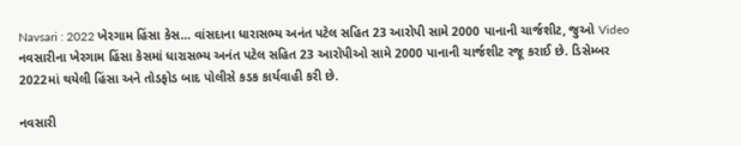Navsari : 2022 ખેરગામ હિંસા કેસ… વાંસદાના ધારાસભ્ય અનંત પટેલ સહિત 23 આરોપી સામે 2000 પાનાની ચાર્જશીટ, જુઓ Video
નવસારીના ખેરગામ હિંસા કેસમાં ધારાસભ્ય અનંત પટેલ સહિત 23 આરોપીઓ સામે 2000 પાનાની ચાર્જશીટ રજૂ કરાઈ છે. ડિસેમ્બર 2022માં થયેલી હિંસા અને તોડફોડ બાદ પોલીસે કડક કાર્યવાહી કરી છે.

નવસારી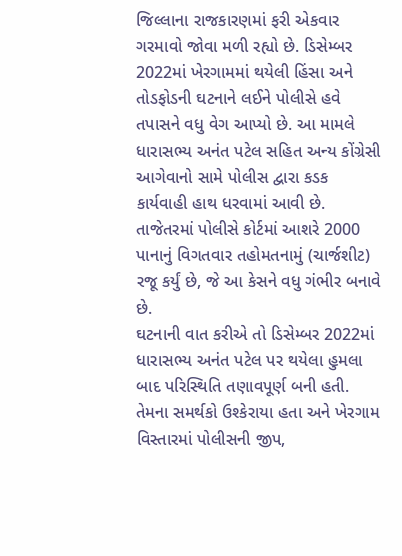જિલ્લાના રાજકારણમાં ફરી એકવાર ગરમાવો જોવા મળી રહ્યો છે. ડિસેમ્બર 2022માં ખેરગામમાં થયેલી હિંસા અને તોડફોડની ઘટનાને લઈને પોલીસે હવે તપાસને વધુ વેગ આપ્યો છે. આ મામલે ધારાસભ્ય અનંત પટેલ સહિત અન્ય કોંગ્રેસી આગેવાનો સામે પોલીસ દ્વારા કડક કાર્યવાહી હાથ ધરવામાં આવી છે. તાજેતરમાં પોલીસે કોર્ટમાં આશરે 2000 પાનાનું વિગતવાર તહોમતનામું (ચાર્જશીટ) રજૂ કર્યું છે, જે આ કેસને વધુ ગંભીર બનાવે છે.
ઘટનાની વાત કરીએ તો ડિસેમ્બર 2022માં ધારાસભ્ય અનંત પટેલ પર થયેલા હુમલા બાદ પરિસ્થિતિ તણાવપૂર્ણ બની હતી. તેમના સમર્થકો ઉશ્કેરાયા હતા અને ખેરગામ વિસ્તારમાં પોલીસની જીપ,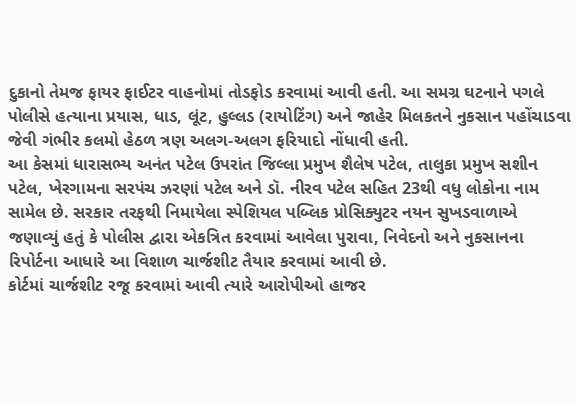દુકાનો તેમજ ફાયર ફાઈટર વાહનોમાં તોડફોડ કરવામાં આવી હતી. આ સમગ્ર ઘટનાને પગલે પોલીસે હત્યાના પ્રયાસ, ધાડ, લૂંટ, હુલ્લડ (રાયોટિંગ) અને જાહેર મિલકતને નુકસાન પહોંચાડવા જેવી ગંભીર કલમો હેઠળ ત્રણ અલગ-અલગ ફરિયાદો નોંધાવી હતી.
આ કેસમાં ધારાસભ્ય અનંત પટેલ ઉપરાંત જિલ્લા પ્રમુખ શૈલેષ પટેલ, તાલુકા પ્રમુખ સશીન પટેલ, ખેરગામના સરપંચ ઝરણાં પટેલ અને ડૉ. નીરવ પટેલ સહિત 23થી વધુ લોકોના નામ સામેલ છે. સરકાર તરફથી નિમાયેલા સ્પેશિયલ પબ્લિક પ્રોસિક્યુટર નયન સુખડવાળાએ જણાવ્યું હતું કે પોલીસ દ્વારા એકત્રિત કરવામાં આવેલા પુરાવા, નિવેદનો અને નુકસાનના રિપોર્ટના આધારે આ વિશાળ ચાર્જશીટ તૈયાર કરવામાં આવી છે.
કોર્ટમાં ચાર્જશીટ રજૂ કરવામાં આવી ત્યારે આરોપીઓ હાજર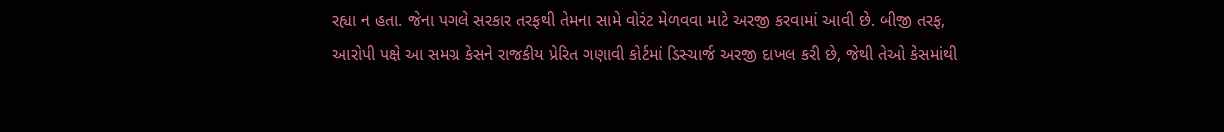રહ્યા ન હતા. જેના પગલે સરકાર તરફથી તેમના સામે વોરંટ મેળવવા માટે અરજી કરવામાં આવી છે. બીજી તરફ, આરોપી પક્ષે આ સમગ્ર કેસને રાજકીય પ્રેરિત ગણાવી કોર્ટમાં ડિસ્ચાર્જ અરજી દાખલ કરી છે, જેથી તેઓ કેસમાંથી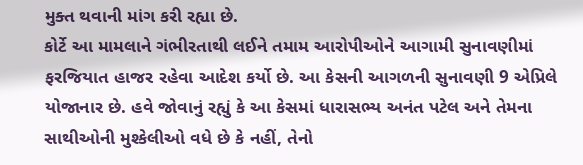મુક્ત થવાની માંગ કરી રહ્યા છે.
કોર્ટે આ મામલાને ગંભીરતાથી લઈને તમામ આરોપીઓને આગામી સુનાવણીમાં ફરજિયાત હાજર રહેવા આદેશ કર્યો છે. આ કેસની આગળની સુનાવણી 9 એપ્રિલે યોજાનાર છે. હવે જોવાનું રહ્યું કે આ કેસમાં ધારાસભ્ય અનંત પટેલ અને તેમના સાથીઓની મુશ્કેલીઓ વધે છે કે નહીં, તેનો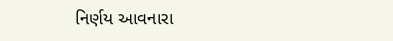નિર્ણય આવનારા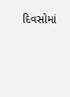દિવસોમાં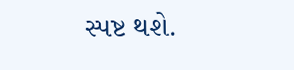સ્પષ્ટ થશે.